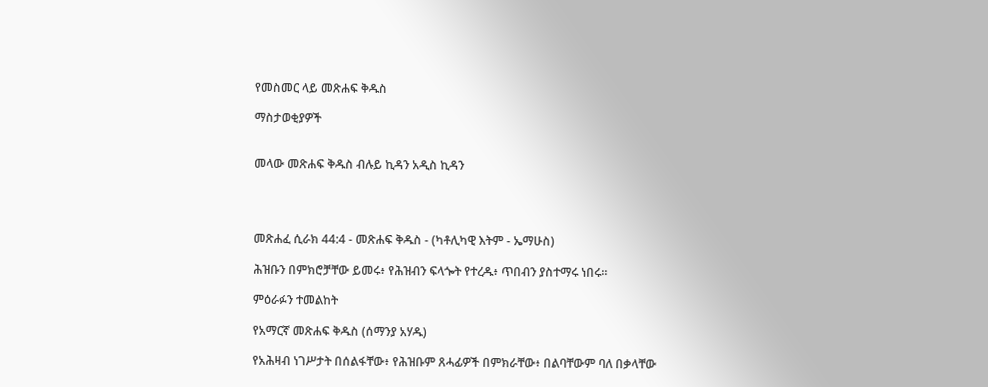የመስመር ላይ መጽሐፍ ቅዱስ

ማስታወቂያዎች


መላው መጽሐፍ ቅዱስ ብሉይ ኪዳን አዲስ ኪዳን




መጽሐፈ ሲራክ 44:4 - መጽሐፍ ቅዱስ - (ካቶሊካዊ እትም - ኤማሁስ)

ሕዝቡን በምክሮቻቸው ይመሩ፥ የሕዝብን ፍላጐት የተረዱ፥ ጥበብን ያስተማሩ ነበሩ።

ምዕራፉን ተመልከት

የአማርኛ መጽሐፍ ቅዱስ (ሰማንያ አሃዱ)

የአሕዛብ ነገሥታት በሰልፋቸው፥ የሕዝቡም ጸሓፊዎች በምክራቸው፥ በልባቸውም ባለ በቃላቸው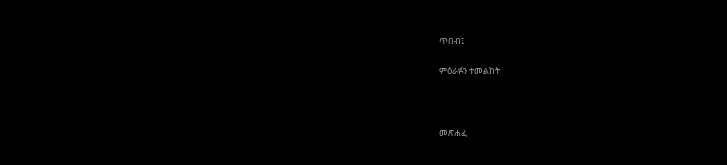ጥበብ፤

ምዕራፉን ተመልከት



መጽሐፈ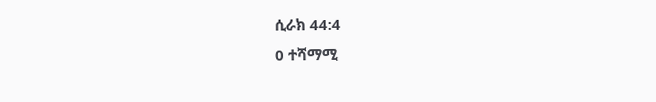ሲራክ 44:4
0 ተሻማሚ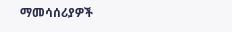ማመሳሰሪያዎች